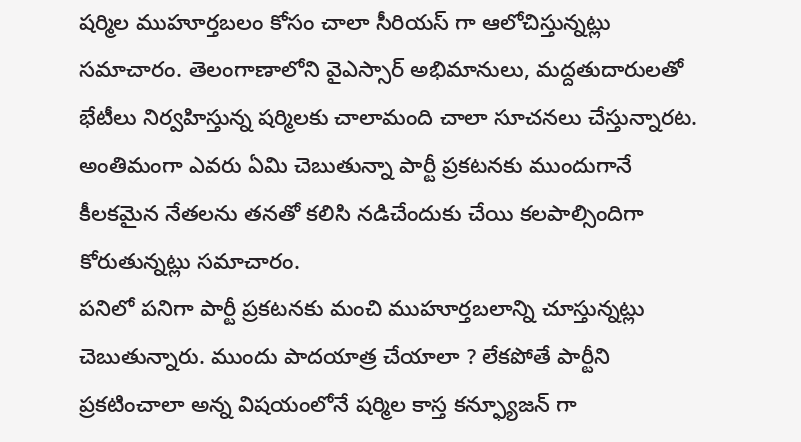షర్మిల ముహూర్తబలం కోసం చాలా సీరియస్ గా ఆలోచిస్తున్నట్లు సమాచారం. తెలంగాణాలోని వైఎస్సార్ అభిమానులు, మద్దతుదారులతో భేటీలు నిర్వహిస్తున్న షర్మిలకు చాలామంది చాలా సూచనలు చేస్తున్నారట. అంతిమంగా ఎవరు ఏమి చెబుతున్నా పార్టీ ప్రకటనకు ముందుగానే కీలకమైన నేతలను తనతో కలిసి నడిచేందుకు చేయి కలపాల్సిందిగా కోరుతున్నట్లు సమాచారం.
పనిలో పనిగా పార్టీ ప్రకటనకు మంచి ముహూర్తబలాన్ని చూస్తున్నట్లు చెబుతున్నారు. ముందు పాదయాత్ర చేయాలా ? లేకపోతే పార్టీని ప్రకటించాలా అన్న విషయంలోనే షర్మిల కాస్త కన్ఫ్యూజన్ గా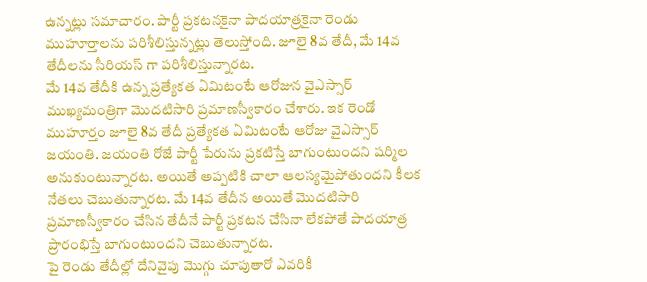ఉన్నట్లు సమాచారం. పార్టీ ప్రకటనకైనా పాదయాత్రకైనా రెండు ముహూర్తాలను పరిశీలిస్తున్నట్లు తెలుస్తోంది. జూలై 8వ తేదీ, మే 14వ తేదీలను సీరియస్ గా పరిశీలిస్తున్నారట.
మే 14వ తేదీకి ఉన్న ప్రత్యేకత ఏమిటంటే ఆరోజున వైఎస్సార్ ముఖ్యమంత్రిగా మొదటిసారి ప్రమాణస్వీకారం చేశారు. ఇక రెండో ముహూర్తం జూలై 8వ తేదీ ప్రత్యేకత ఏమిటంటే ఆరోజు వైఎస్సార్ జయంతి. జయంతి రోజే పార్టీ పేరును ప్రకటిస్తే బాగుంటుందని షర్మిల అనుకుంటున్నారట. అయితే అప్పటికి చాలా ఆలస్యమైపోతుందని కీలక నేతలు చెబుతున్నారట. మే 14వ తేదీన అయితే మొదటిసారి ప్రమాణస్వీకారం చేసిన తేదీనే పార్టీ ప్రకటన చేసినా లేకపోతే పాదయాత్ర ప్రారంభిస్తే బాగుంటుందని చెబుతున్నారట.
పై రెండు తేదీల్లో దేనివైపు మొగ్గు చూపుతారో ఎవరికీ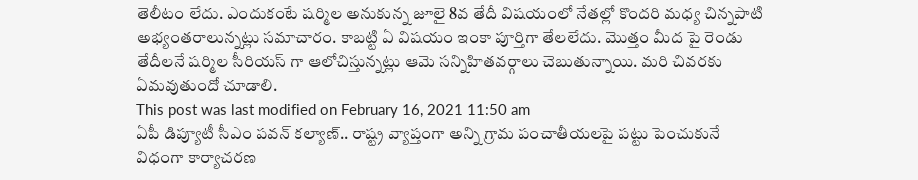తెలీటం లేదు. ఎందుకంటే షర్మిల అనుకున్న జూలై 8వ తేదీ విషయంలో నేతల్లో కొందరి మధ్య చిన్నపాటి అభ్యంతరాలున్నట్లు సమాచారం. కాబట్టి ఏ విషయం ఇంకా పూర్తిగా తేలలేదు. మొత్తం మీద పై రెండు తేదీలనే షర్మిల సీరియస్ గా ఆలోచిస్తున్నట్లు ఆమె సన్నిహితవర్గాలు చెబుతున్నాయి. మరి చివరకు ఏమవుతుందో చూడాలి.
This post was last modified on February 16, 2021 11:50 am
ఏపీ డిప్యూటీ సీఎం పవన్ కల్యాణ్.. రాష్ట్ర వ్యాప్తంగా అన్ని గ్రామ పంచాతీయలపై పట్టు పెంచుకునే విధంగా కార్యాచరణ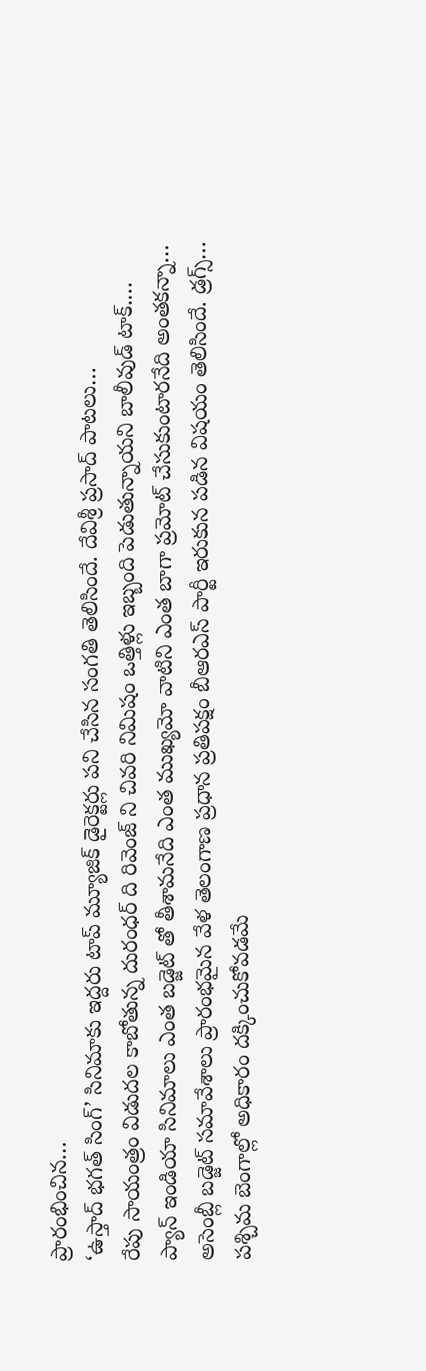ప్రారంభించిన…
‘ఉస్తాద్ భగత్ సింగ్’ సినిమాకు ఇద్దరు టాప్ మ్యూజిక్ డైరెక్టర్లు పని చేసిన సంగతి తెలిసిందే. దేవిశ్రీ ప్రసాద్ పాటలు…
రేపు సాయంత్రం విడుదల కాబోతున్న దురంధర్ ది రివెంజ్ ని చివరి నిమిషం ఒత్తిళ్లు ఇబ్బంది పెడుతున్నాయని బాలీవుడ్ టాక్.…
ప్యాన్ ఇండియా సినిమాలు ఎంత బడ్జెట్ తో తీశామనేది ఎంత ముఖ్యమో వాటిని ఎంత బాగా ప్రమోట్ చేసుకుంటారనేది అంతకన్నా…
అసెంబ్లీ బడ్జెట్ సమావేశాలు ప్రారంభమైన వేళ తెలంగాణ ప్రధాన ప్రతిపక్షం బీఆరఎస్ పార్టీ ఇరుకున పడిన విషయం తెలిసిందే. డ్రగ్స్…
పశ్చిమ బెంగాల్లో అధికారం దక్కించుకోవడమే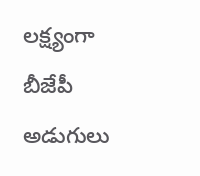లక్ష్యంగా బీజేపీ అడుగులు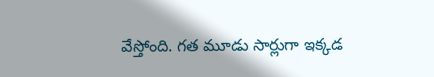వేస్తోంది. గత మూడు సార్లుగా ఇక్కడ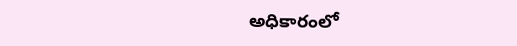అధికారంలో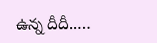ఉన్న దీదీ..…